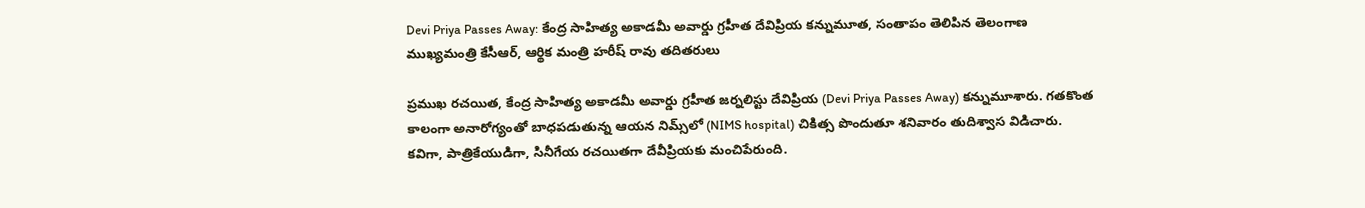Devi Priya Passes Away: కేంద్ర సాహిత్య అకాడమీ అవార్డు గ్రహీత దేవిప్రియ కన్నుమూత, సంతాపం తెలిపిన తెలంగాణ ముఖ్యమంత్రి కేసీఆర్, ఆర్థిక మంత్రి హరీష్ రావు తదితరులు

ప్రముఖ రచయిత, కేంద్ర సాహిత్య అకాడమీ అవార్డు గ్రహీత జర్నలిస్టు దేవిప్రియ (Devi Priya Passes Away) కన్నుమూశారు. గతకొంత కాలంగా అనారోగ్యంతో బాధపడుతున్న ఆయన నిమ్స్‌లో (NIMS hospital) చికిత్స పొందుతూ శనివారం తుదిశ్వాస విడిచారు. కవిగా, పాత్రికేయుడిగా, సినీగేయ రచయితగా దేవీప్రియకు మంచిపేరుంది.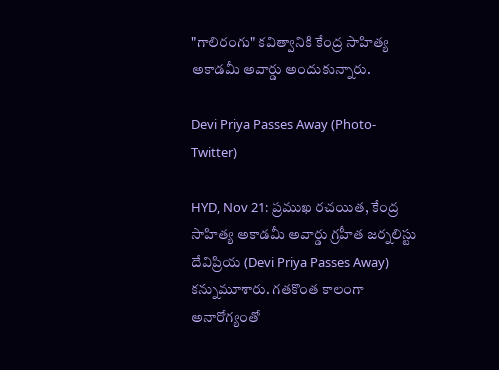"గాలిరంగు" కవిత్వానికి కేంద్ర సాహిత్య అకాడమీ అవార్డు అందుకున్నారు.

Devi Priya Passes Away (Photo-Twitter)

HYD, Nov 21: ప్రముఖ రచయిత, కేంద్ర సాహిత్య అకాడమీ అవార్డు గ్రహీత జర్నలిస్టు దేవిప్రియ (Devi Priya Passes Away) కన్నుమూశారు. గతకొంత కాలంగా అనారోగ్యంతో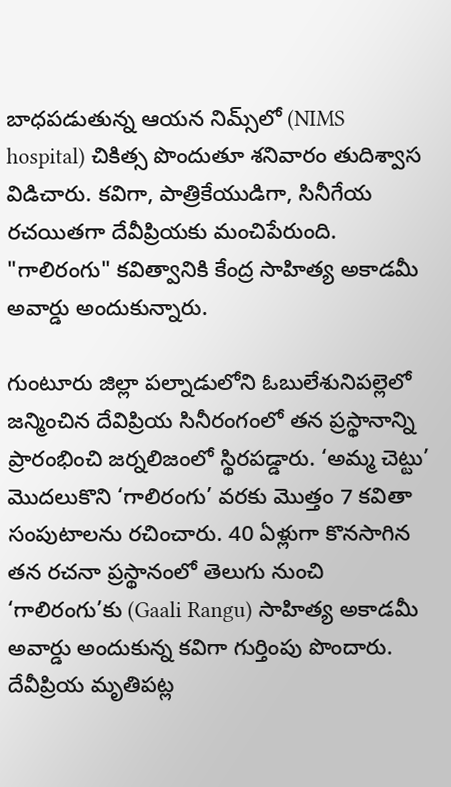బాధపడుతున్న ఆయన నిమ్స్‌లో (NIMS hospital) చికిత్స పొందుతూ శనివారం తుదిశ్వాస విడిచారు. కవిగా, పాత్రికేయుడిగా, సినీగేయ రచయితగా దేవీప్రియకు మంచిపేరుంది. "గాలిరంగు" కవిత్వానికి కేంద్ర సాహిత్య అకాడమీ అవార్డు అందుకున్నారు.

గుంటూరు జిల్లా పల్నాడులోని ఓబులేశునిపల్లెలో జన్మించిన దేవిప్రియ సినీరంగంలో తన ప్రస్థానాన్ని ప్రారంభించి జర్నలిజంలో స్థిరపడ్డారు. ‘అమ్మ చెట్టు’ మొదలుకొని ‘గాలిరంగు’ వరకు మొత్తం 7 కవితా సంపుటాలను రచించారు. 40 ఏళ్లుగా కొనసాగిన తన రచనా ప్రస్థానంలో తెలుగు నుంచి ‘గాలిరంగు’కు (Gaali Rangu) సాహిత్య అకాడమీ అవార్డు అందుకున్న కవిగా గుర్తింపు పొందారు. దేవీప్రియ మృతిపట్ల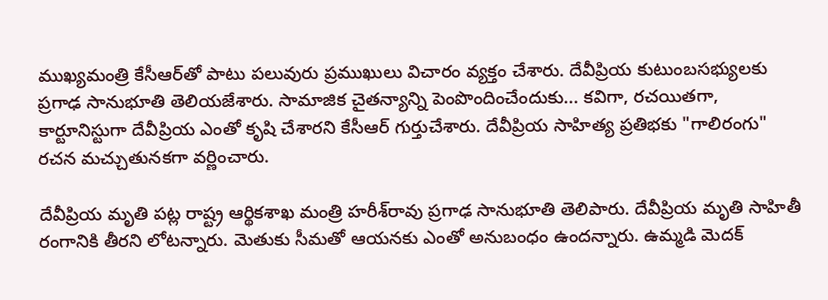ముఖ్యమంత్రి కేసీఆర్‌తో పాటు పలువురు ప్రముఖులు విచారం వ్యక్తం చేశారు. దేవీప్రియ కుటుంబసభ్యులకు ప్రగాఢ సానుభూతి తెలియజేశారు. సామాజిక చైతన్యాన్ని పెంపొందించేందుకు... కవిగా, రచయితగా, కార్టూనిస్టుగా దేవీప్రియ ఎంతో కృషి చేశారని కేసీఆర్‌ గుర్తుచేశారు. దేవీప్రియ సాహిత్య ప్రతిభకు "గాలిరంగు" రచన మచ్చుతునకగా వర్ణించారు.

దేవీప్రియ‌ మృతి పట్ల రాష్ట్ర ఆర్థికశాఖ మంత్రి హరీశ్‌రావు ప్రగాఢ సానుభూతి తెలిపారు. దేవీప్రియ మృతి సాహితీ రంగానికి తీరని లోటన్నారు. మెతుకు సీమతో ఆయనకు ఎంతో అనుబంధం ఉందన్నారు. ఉమ్మడి మెదక్‌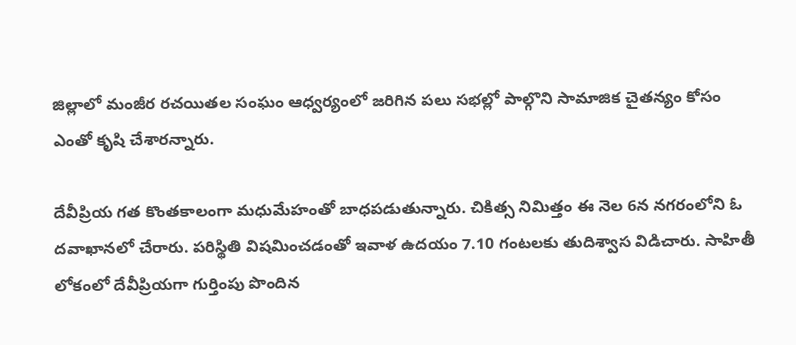జిల్లాలో మంజీర రచయితల సంఘం ఆధ్వర్యంలో జరిగిన పలు సభల్లో పాల్గొని సామాజిక చైతన్యం కోసం ఎంతో కృషి చేశారన్నారు.

దేవీప్రియ‌ గ‌త కొంతకాలంగా మధుమేహంతో బాధపడుతున్నారు. చికిత్స నిమిత్తం ఈ నెల 6న న‌గ‌రంలోని ఓ ద‌వాఖాన‌లో చేరారు. ప‌రిస్థితి విష‌మించ‌డంతో ఇవాళ ఉదయం 7.10 గంటలకు తుదిశ్వాస విడిచారు. సాహితీ లోకంలో దేవీప్రియగా గుర్తింపు పొందిన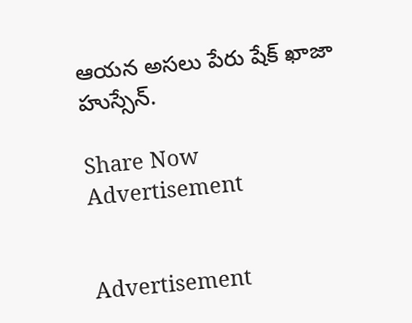ఆయ‌న‌ అస‌లు పేరు షేక్‌ ఖాజా హుస్సేన్.

Share Now
Advertisement


Advertisement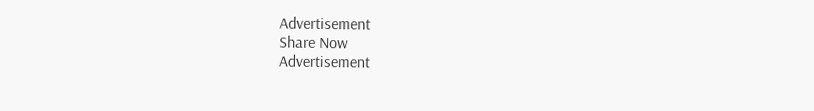Advertisement
Share Now
Advertisement